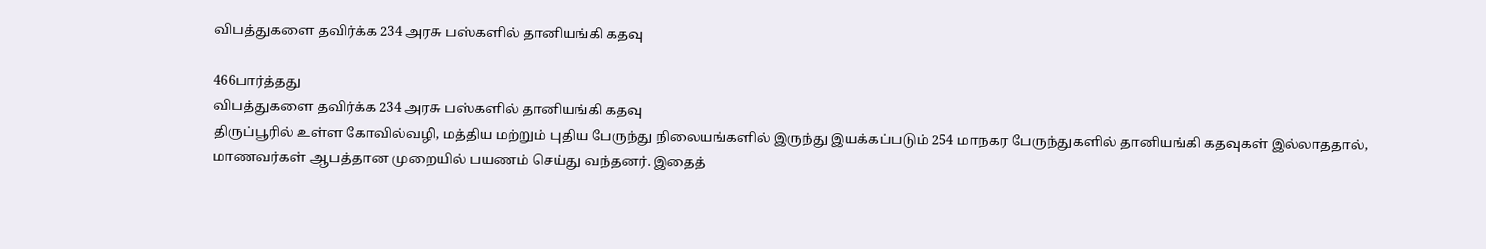விபத்துகளை தவிர்க்க 234 அரசு பஸ்களில் தானியங்கி கதவு

466பார்த்தது
விபத்துகளை தவிர்க்க 234 அரசு பஸ்களில் தானியங்கி கதவு
திருப்பூரில் உள்ள கோவில்வழி, மத்திய மற்றும் புதிய பேருந்து நிலையங்களில் இருந்து இயக்கப்படும் 254 மாநகர பேருந்துகளில் தானியங்கி கதவுகள் இல்லாததால், மாணவர்கள் ஆபத்தான முறையில் பயணம் செய்து வந்தனர். இதைத்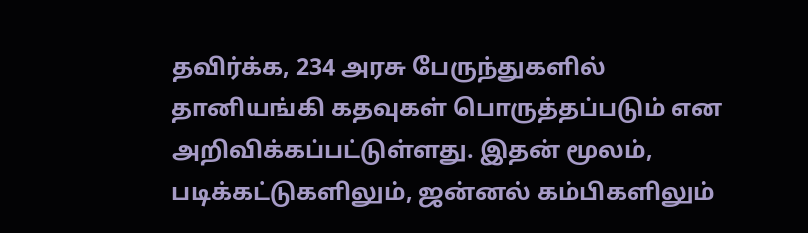தவிர்க்க, 234 அரசு பேருந்துகளில் தானியங்கி கதவுகள் பொருத்தப்படும் என அறிவிக்கப்பட்டுள்ளது. இதன் மூலம், படிக்கட்டுகளிலும், ஜன்னல் கம்பிகளிலும்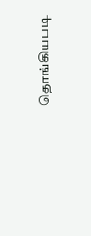தொங்கியபடி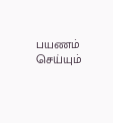பயணம் செய்யும்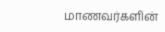மாணவர்களின்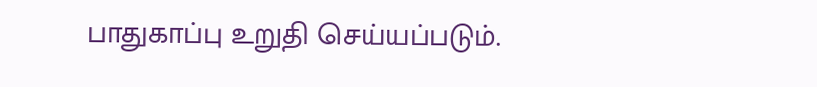பாதுகாப்பு உறுதி செய்யப்படும்.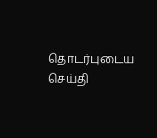தொடர்புடைய செய்தி